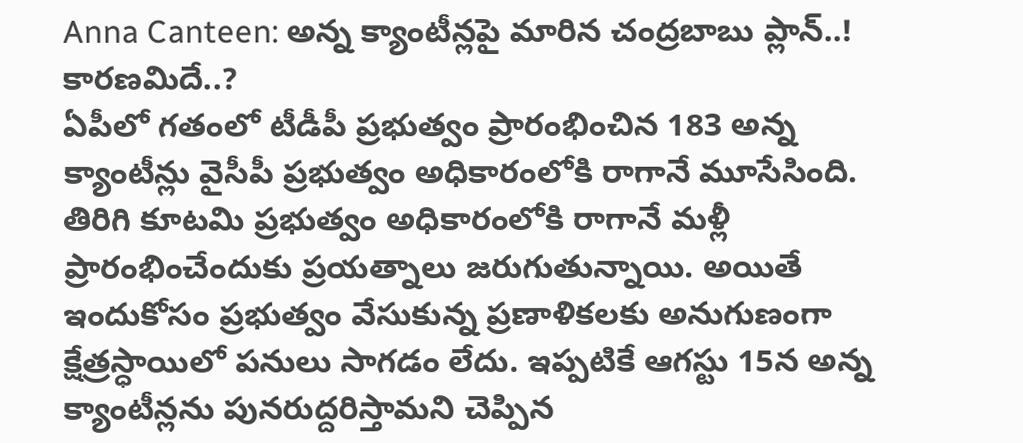Anna Canteen: అన్న క్యాంటీన్లపై మారిన చంద్రబాబు ప్లాన్..! కారణమిదే..?
ఏపీలో గతంలో టీడీపీ ప్రభుత్వం ప్రారంభించిన 183 అన్న క్యాంటీన్లు వైసీపీ ప్రభుత్వం అధికారంలోకి రాగానే మూసేసింది. తిరిగి కూటమి ప్రభుత్వం అధికారంలోకి రాగానే మళ్లీ ప్రారంభించేందుకు ప్రయత్నాలు జరుగుతున్నాయి. అయితే ఇందుకోసం ప్రభుత్వం వేసుకున్న ప్రణాళికలకు అనుగుణంగా క్షేత్రస్ధాయిలో పనులు సాగడం లేదు. ఇప్పటికే ఆగస్టు 15న అన్న క్యాంటీన్లను పునరుద్దరిస్తామని చెప్పిన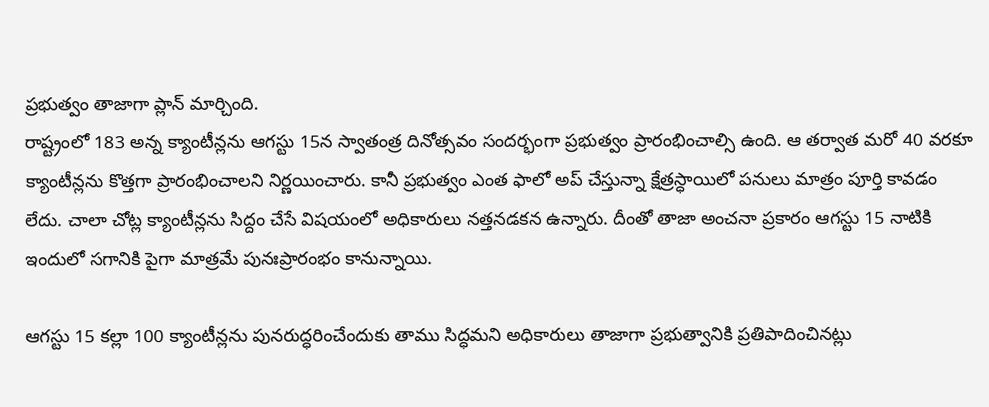ప్రభుత్వం తాజాగా ప్లాన్ మార్చింది.
రాష్ట్రంలో 183 అన్న క్యాంటీన్లను ఆగస్టు 15న స్వాతంత్ర దినోత్సవం సందర్భంగా ప్రభుత్వం ప్రారంభించాల్సి ఉంది. ఆ తర్వాత మరో 40 వరకూ క్యాంటీన్లను కొత్తగా ప్రారంభించాలని నిర్ణయించారు. కానీ ప్రభుత్వం ఎంత ఫాలో అప్ చేస్తున్నా క్షేత్రస్ధాయిలో పనులు మాత్రం పూర్తి కావడం లేదు. చాలా చోట్ల క్యాంటీన్లను సిద్దం చేసే విషయంలో అధికారులు నత్తనడకన ఉన్నారు. దీంతో తాజా అంచనా ప్రకారం ఆగస్టు 15 నాటికి ఇందులో సగానికి పైగా మాత్రమే పునఃప్రారంభం కానున్నాయి.

ఆగస్టు 15 కల్లా 100 క్యాంటీన్లను పునరుద్ధరించేందుకు తాము సిద్ధమని అధికారులు తాజాగా ప్రభుత్వానికి ప్రతిపాదించినట్లు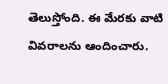తెలుస్తోంది. ఈ మేరకు వాటి వివరాలను ఆందించారు.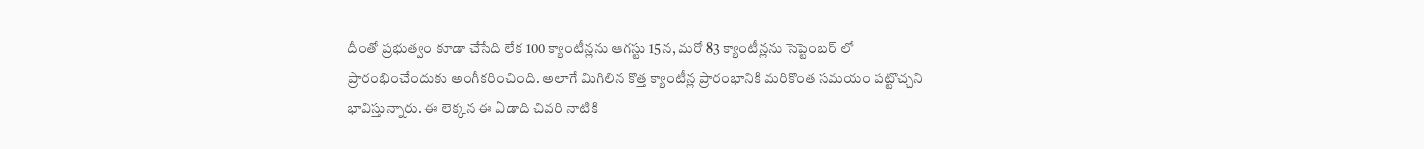దీంతో ప్రభుత్వం కూడా చేసేది లేక 100 క్యాంటీన్లను ఆగస్టు 15న, మరో 83 క్యాంటీన్లను సెప్టెంబర్ లో ప్రారంభించేందుకు అంగీకరించింది. అలాగే మిగిలిన కొత్త క్యాంటీన్ల ప్రారంభానికి మరికొంత సమయం పట్టొచ్చని భావిస్తున్నారు. ఈ లెక్కన ఈ ఏడాది చివరి నాటికి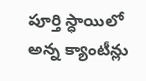పూర్తి స్ధాయిలో అన్న క్యాంటీన్లు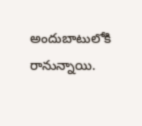అందుబాటులోకి రానున్నాయి.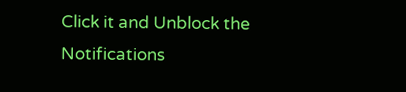Click it and Unblock the Notifications